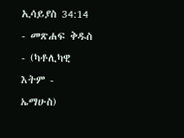ኢሳይያስ 34:14 - መጽሐፍ ቅዱስ - (ካቶሊካዊ እትም - ኤማሁስ)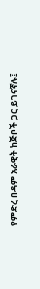የምድረ በዳም አራዊት ከጅቦች ጋር ይገናኛሉ፤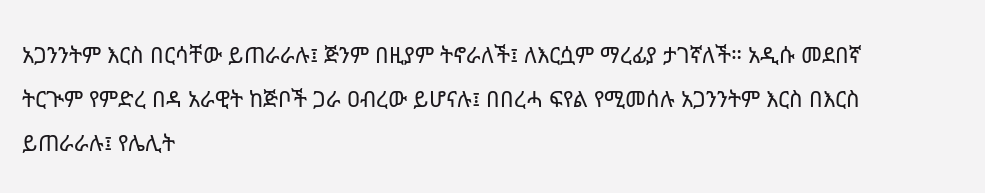አጋንንትም እርስ በርሳቸው ይጠራራሉ፤ ጅንም በዚያም ትኖራለች፤ ለእርሷም ማረፊያ ታገኛለች። አዲሱ መደበኛ ትርጒም የምድረ በዳ አራዊት ከጅቦች ጋራ ዐብረው ይሆናሉ፤ በበረሓ ፍየል የሚመሰሉ አጋንንትም እርስ በእርስ ይጠራራሉ፤ የሌሊት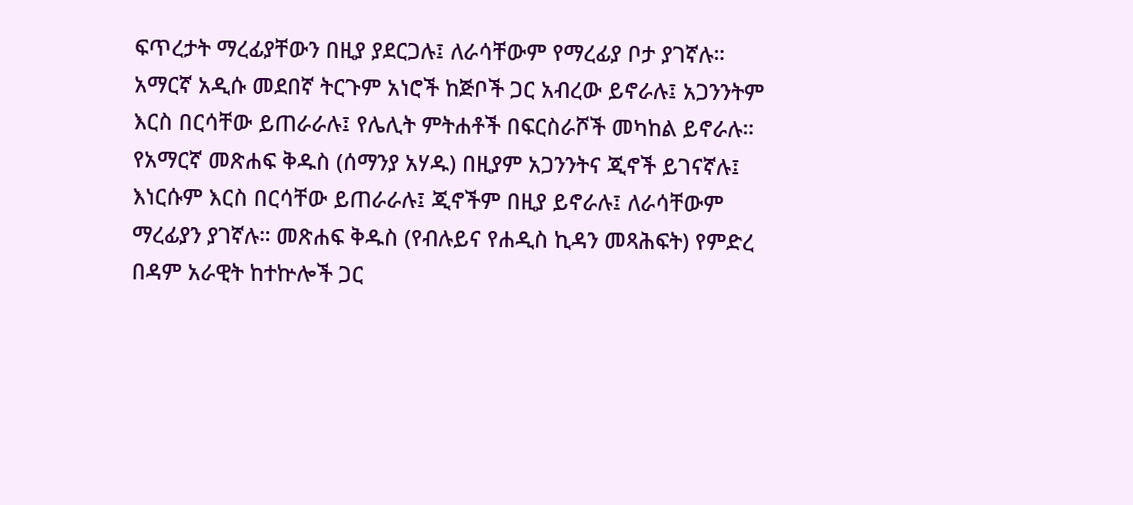ፍጥረታት ማረፊያቸውን በዚያ ያደርጋሉ፤ ለራሳቸውም የማረፊያ ቦታ ያገኛሉ። አማርኛ አዲሱ መደበኛ ትርጉም አነሮች ከጅቦች ጋር አብረው ይኖራሉ፤ አጋንንትም እርስ በርሳቸው ይጠራራሉ፤ የሌሊት ምትሐቶች በፍርስራሾች መካከል ይኖራሉ። የአማርኛ መጽሐፍ ቅዱስ (ሰማንያ አሃዱ) በዚያም አጋንንትና ጂኖች ይገናኛሉ፤ እነርሱም እርስ በርሳቸው ይጠራራሉ፤ ጂኖችም በዚያ ይኖራሉ፤ ለራሳቸውም ማረፊያን ያገኛሉ። መጽሐፍ ቅዱስ (የብሉይና የሐዲስ ኪዳን መጻሕፍት) የምድረ በዳም አራዊት ከተኵሎች ጋር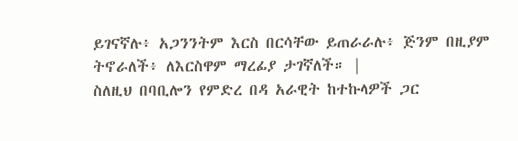ይገናኛሉ፥ አጋንንትም እርስ በርሳቸው ይጠራራሉ፥ ጅንም በዚያም ትኖራለች፥ ለእርስዋም ማረፊያ ታገኛለች። |
ስለዚህ በባቢሎን የምድረ በዳ አራዊት ከተኩላዎች ጋር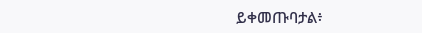ይቀመጡባታል፥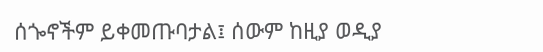ሰጐኖችም ይቀመጡባታል፤ ሰውም ከዚያ ወዲያ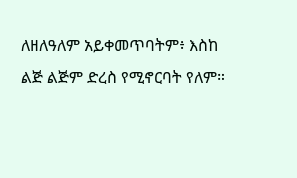ለዘለዓለም አይቀመጥባትም፥ እስከ ልጅ ልጅም ድረስ የሚኖርባት የለም።